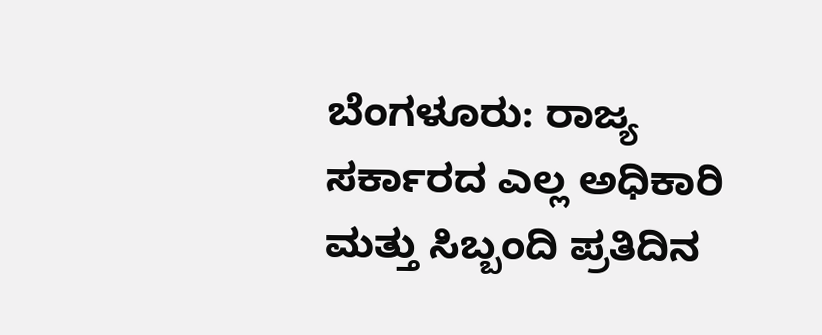ಬೆಂಗಳೂರು: ರಾಜ್ಯ ಸರ್ಕಾರದ ಎಲ್ಲ ಅಧಿಕಾರಿ ಮತ್ತು ಸಿಬ್ಬಂದಿ ಪ್ರತಿದಿನ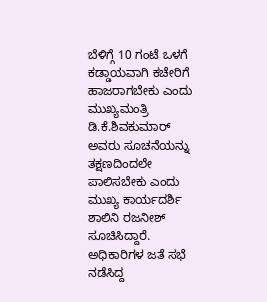ಬೆಳಿಗ್ಗೆ 10 ಗಂಟೆ ಒಳಗೆ ಕಡ್ಡಾಯವಾಗಿ ಕಚೇರಿಗೆ ಹಾಜರಾಗಬೇಕು ಎಂದು ಮುಖ್ಯಮಂತ್ರಿ ಡಿ.ಕೆ.ಶಿವಕುಮಾರ್ ಅವರು ಸೂಚನೆಯನ್ನು ತಕ್ಷಣದಿಂದಲೇ ಪಾಲಿಸಬೇಕು ಎಂದು ಮುಖ್ಯ ಕಾರ್ಯದರ್ಶಿ ಶಾಲಿನಿ ರಜನೀಶ್ ಸೂಚಿಸಿದ್ದಾರೆ.
ಅಧಿಕಾರಿಗಳ ಜತೆ ಸಭೆ ನಡೆಸಿದ್ದ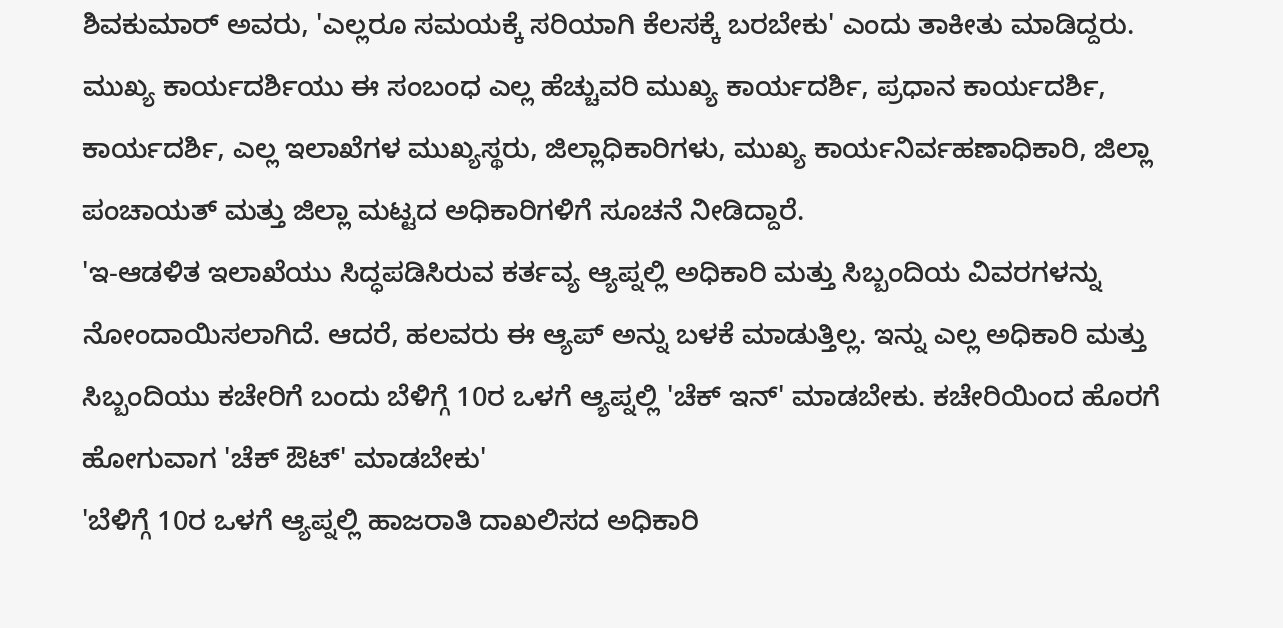ಶಿವಕುಮಾರ್ ಅವರು, 'ಎಲ್ಲರೂ ಸಮಯಕ್ಕೆ ಸರಿಯಾಗಿ ಕೆಲಸಕ್ಕೆ ಬರಬೇಕು' ಎಂದು ತಾಕೀತು ಮಾಡಿದ್ದರು.
ಮುಖ್ಯ ಕಾರ್ಯದರ್ಶಿಯು ಈ ಸಂಬಂಧ ಎಲ್ಲ ಹೆಚ್ಚುವರಿ ಮುಖ್ಯ ಕಾರ್ಯದರ್ಶಿ, ಪ್ರಧಾನ ಕಾರ್ಯದರ್ಶಿ, ಕಾರ್ಯದರ್ಶಿ, ಎಲ್ಲ ಇಲಾಖೆಗಳ ಮುಖ್ಯಸ್ಥರು, ಜಿಲ್ಲಾಧಿಕಾರಿಗಳು, ಮುಖ್ಯ ಕಾರ್ಯನಿರ್ವಹಣಾಧಿಕಾರಿ, ಜಿಲ್ಲಾ ಪಂಚಾಯತ್ ಮತ್ತು ಜಿಲ್ಲಾ ಮಟ್ಟದ ಅಧಿಕಾರಿಗಳಿಗೆ ಸೂಚನೆ ನೀಡಿದ್ದಾರೆ.
'ಇ-ಆಡಳಿತ ಇಲಾಖೆಯು ಸಿದ್ಧಪಡಿಸಿರುವ ಕರ್ತವ್ಯ ಆ್ಯಪ್ನಲ್ಲಿ ಅಧಿಕಾರಿ ಮತ್ತು ಸಿಬ್ಬಂದಿಯ ವಿವರಗಳನ್ನು ನೋಂದಾಯಿಸಲಾಗಿದೆ. ಆದರೆ, ಹಲವರು ಈ ಆ್ಯಪ್ ಅನ್ನು ಬಳಕೆ ಮಾಡುತ್ತಿಲ್ಲ. ಇನ್ನು ಎಲ್ಲ ಅಧಿಕಾರಿ ಮತ್ತು ಸಿಬ್ಬಂದಿಯು ಕಚೇರಿಗೆ ಬಂದು ಬೆಳಿಗ್ಗೆ 10ರ ಒಳಗೆ ಆ್ಯಪ್ನಲ್ಲಿ 'ಚೆಕ್ ಇನ್' ಮಾಡಬೇಕು. ಕಚೇರಿಯಿಂದ ಹೊರಗೆ ಹೋಗುವಾಗ 'ಚೆಕ್ ಔಟ್' ಮಾಡಬೇಕು'
'ಬೆಳಿಗ್ಗೆ 10ರ ಒಳಗೆ ಆ್ಯಪ್ನಲ್ಲಿ ಹಾಜರಾತಿ ದಾಖಲಿಸದ ಅಧಿಕಾರಿ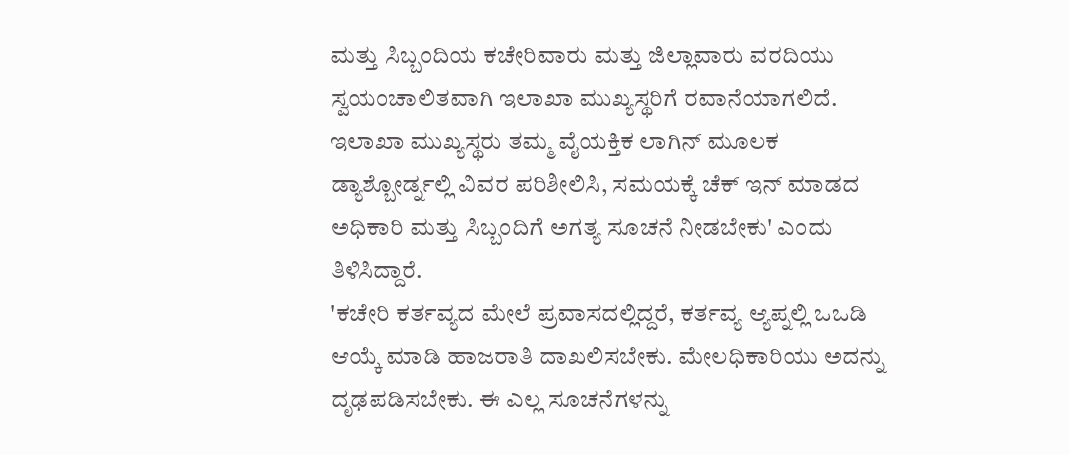ಮತ್ತು ಸಿಬ್ಬಂದಿಯ ಕಚೇರಿವಾರು ಮತ್ತು ಜಿಲ್ಲಾವಾರು ವರದಿಯು ಸ್ವಯಂಚಾಲಿತವಾಗಿ ಇಲಾಖಾ ಮುಖ್ಯಸ್ಥರಿಗೆ ರವಾನೆಯಾಗಲಿದೆ. ಇಲಾಖಾ ಮುಖ್ಯಸ್ಥರು ತಮ್ಮ ವೈಯಕ್ತಿಕ ಲಾಗಿನ್ ಮೂಲಕ ಡ್ಯಾಶ್ಬೋರ್ಡ್ನಲ್ಲಿ ವಿವರ ಪರಿಶೀಲಿಸಿ, ಸಮಯಕ್ಕೆ ಚೆಕ್ ಇನ್ ಮಾಡದ ಅಧಿಕಾರಿ ಮತ್ತು ಸಿಬ್ಬಂದಿಗೆ ಅಗತ್ಯ ಸೂಚನೆ ನೀಡಬೇಕು' ಎಂದು ತಿಳಿಸಿದ್ದಾರೆ.
'ಕಚೇರಿ ಕರ್ತವ್ಯದ ಮೇಲೆ ಪ್ರವಾಸದಲ್ಲಿದ್ದರೆ, ಕರ್ತವ್ಯ ಆ್ಯಪ್ನಲ್ಲಿ ಒಒಡಿ ಆಯ್ಕೆ ಮಾಡಿ ಹಾಜರಾತಿ ದಾಖಲಿಸಬೇಕು. ಮೇಲಧಿಕಾರಿಯು ಅದನ್ನು ದೃಢಪಡಿಸಬೇಕು. ಈ ಎಲ್ಲ ಸೂಚನೆಗಳನ್ನು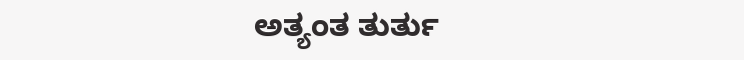ಅತ್ಯಂತ ತುರ್ತು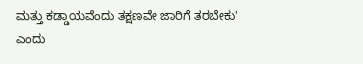ಮತ್ತು ಕಡ್ಡಾಯವೆಂದು ತಕ್ಷಣವೇ ಜಾರಿಗೆ ತರಬೇಕು' ಎಂದು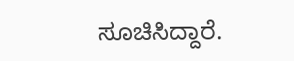ಸೂಚಿಸಿದ್ದಾರೆ.